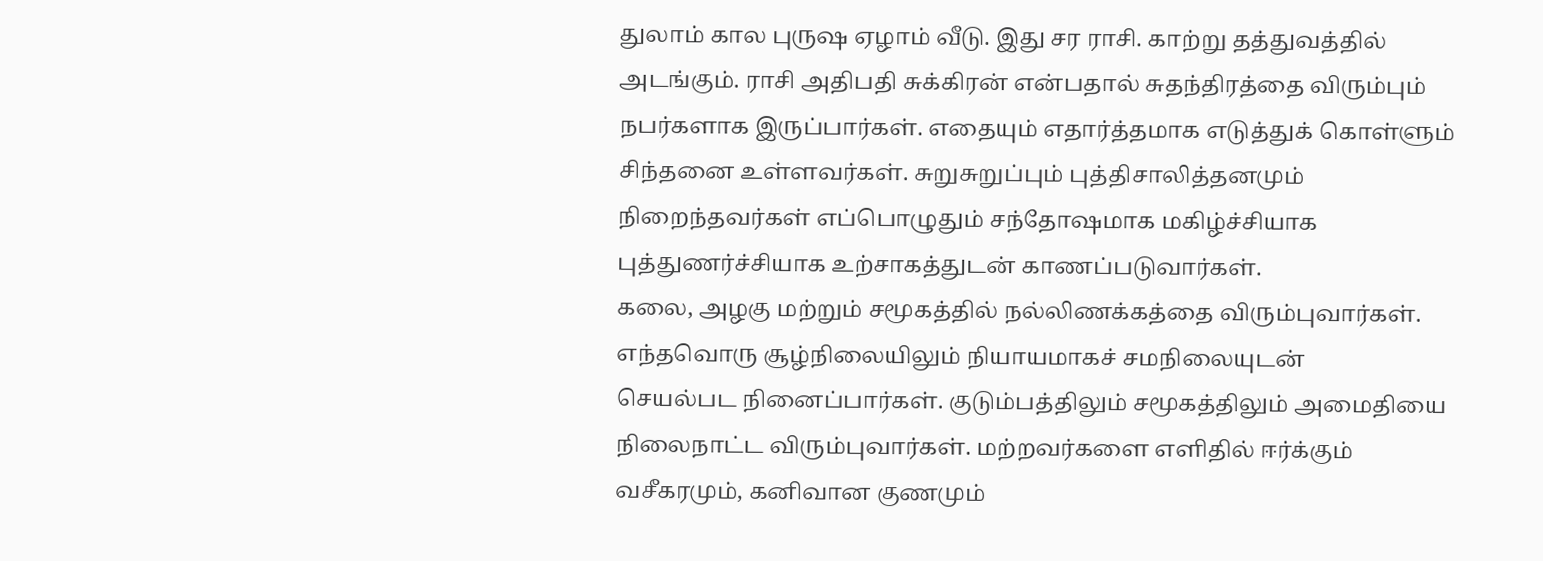துலாம் கால புருஷ ஏழாம் வீடு. இது சர ராசி. காற்று தத்துவத்தில் அடங்கும். ராசி அதிபதி சுக்கிரன் என்பதால் சுதந்திரத்தை விரும்பும் நபர்களாக இருப்பார்கள். எதையும் எதார்த்தமாக எடுத்துக் கொள்ளும் சிந்தனை உள்ளவர்கள். சுறுசுறுப்பும் புத்திசாலித்தனமும் நிறைந்தவர்கள் எப்பொழுதும் சந்தோஷமாக மகிழ்ச்சியாக புத்துணர்ச்சியாக உற்சாகத்துடன் காணப்படுவார்கள்.
கலை, அழகு மற்றும் சமூகத்தில் நல்லிணக்கத்தை விரும்புவார்கள். எந்தவொரு சூழ்நிலையிலும் நியாயமாகச் சமநிலையுடன்
செயல்பட நினைப்பார்கள். குடும்பத்திலும் சமூகத்திலும் அமைதியை நிலைநாட்ட விரும்புவார்கள். மற்றவர்களை எளிதில் ஈர்க்கும் வசீகரமும், கனிவான குணமும்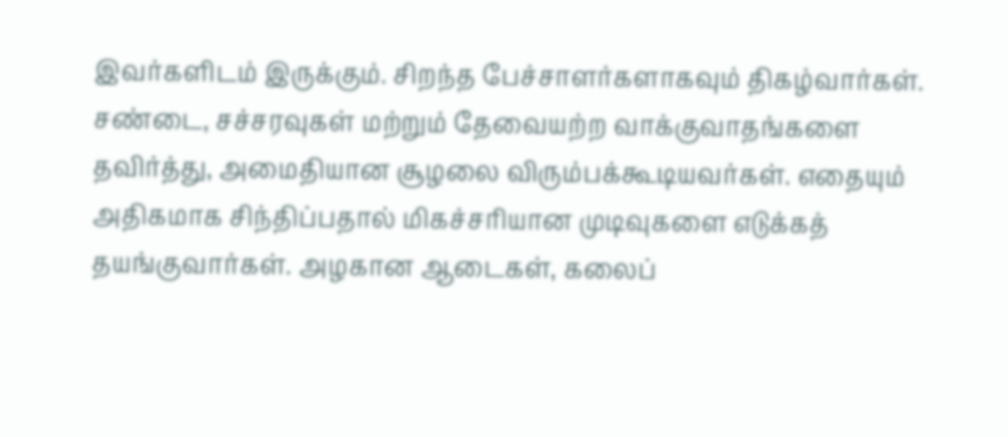இவர்களிடம் இருக்கும். சிறந்த பேச்சாளர்களாகவும் திகழ்வார்கள். சண்டை, சச்சரவுகள் மற்றும் தேவையற்ற வாக்குவாதங்களை தவிர்த்து, அமைதியான சூழலை விரும்பக்கூடியவர்கள். எதையும் அதிகமாக சிந்திப்பதால் மிகச்சரியான முடிவுகளை எடுக்கத் தயங்குவார்கள். அழகான ஆடைகள், கலைப்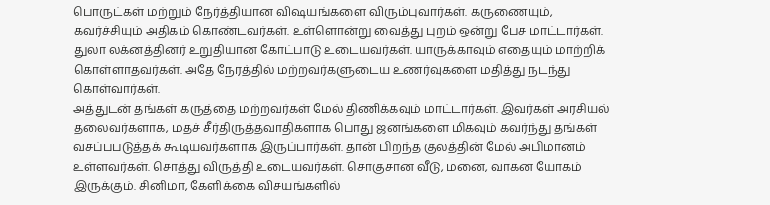பொருட்கள் மற்றும் நேர்த்தியான விஷயங்களை விரும்புவார்கள். கருணையும், கவர்ச்சியும் அதிகம் கொண்டவர்கள். உள்ளொன்று வைத்து புறம் ஒன்று பேச மாட்டார்கள்.
துலா லக்னத்தினர் உறுதியான கோட்பாடு உடையவர்கள். யாருக்காவும் எதையும் மாற்றிக் கொள்ளாதவர்கள். அதே நேரத்தில் மற்றவர்களுடைய உணர்வுகளை மதித்து நடந்து கொள்வார்கள்.
அத்துடன் தங்கள் கருத்தை மற்றவர்கள் மேல் திணிக்கவும் மாட்டார்கள். இவர்கள் அரசியல் தலைவர்களாக, மதச் சீர்திருத்தவாதிகளாக பொது ஜனங்களை மிகவும் கவர்ந்து தங்கள் வசப்பபடுத்தக் கூடியவர்களாக இருப்பார்கள். தான் பிறந்த குலத்தின் மேல் அபிமானம் உள்ளவர்கள். சொத்து விருத்தி உடையவர்கள். சொகுசான வீடு, மனை, வாகன யோகம் இருக்கும். சினிமா, கேளிக்கை விசயங்களில்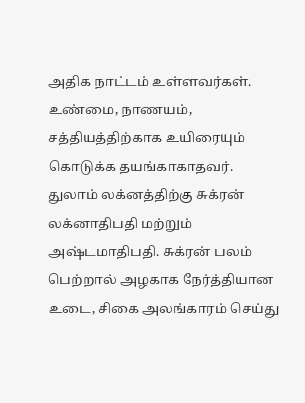அதிக நாட்டம் உள்ளவர்கள். உண்மை, நாணயம், சத்தியத்திற்காக உயிரையும் கொடுக்க தயங்காகாதவர்.
துலாம் லக்னத்திற்கு சுக்ரன் லக்னாதிபதி மற்றும் அஷ்டமாதிபதி. சுக்ரன் பலம் பெற்றால் அழகாக நேர்த்தியான உடை, சிகை அலங்காரம் செய்து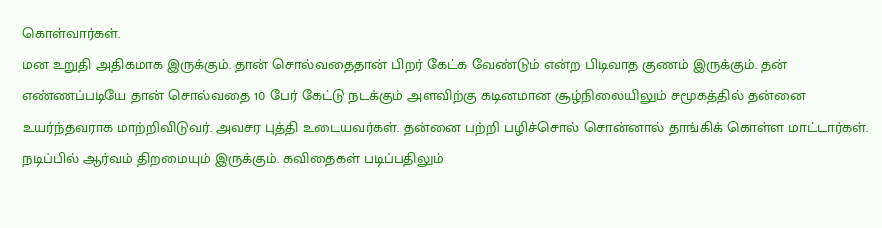கொள்வார்கள்.
மன உறுதி அதிகமாக இருக்கும். தான் சொல்வதைதான் பிறர் கேட்க வேண்டும் என்ற பிடிவாத குணம் இருக்கும். தன் எண்ணப்படியே தான் சொல்வதை 10 பேர் கேட்டு நடக்கும் அளவிற்கு கடினமான சூழ்நிலையிலும் சமூகத்தில் தன்னை உயர்ந்தவராக மாற்றிவிடுவர். அவசர புத்தி உடையவர்கள். தன்னை பற்றி பழிச்சொல் சொன்னால் தாங்கிக் கொள்ள மாட்டார்கள். நடிப்பில் ஆர்வம் திறமையும் இருக்கும். கவிதைகள் படிப்பதிலும்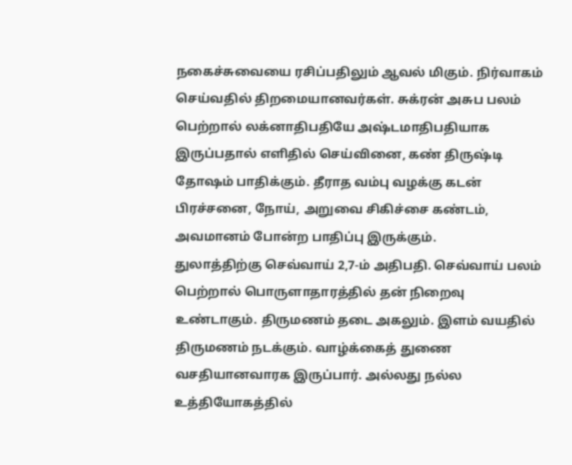நகைச்சுவையை ரசிப்பதிலும் ஆவல் மிகும். நிர்வாகம் செய்வதில் திறமையானவர்கள். சுக்ரன் அசுப பலம் பெற்றால் லக்னாதிபதியே அஷ்டமாதிபதியாக இருப்பதால் எளிதில் செய்வினை, கண் திருஷ்டி தோஷம் பாதிக்கும். தீராத வம்பு வழக்கு கடன் பிரச்சனை, நோய், அறுவை சிகிச்சை கண்டம், அவமானம் போன்ற பாதிப்பு இருக்கும்.
துலாத்திற்கு செவ்வாய் 2,7-ம் அதிபதி. செவ்வாய் பலம் பெற்றால் பொருளாதாரத்தில் தன் நிறைவு உண்டாகும். திருமணம் தடை அகலும். இளம் வயதில் திருமணம் நடக்கும். வாழ்க்கைத் துணை வசதியானவாரக இருப்பார். அல்லது நல்ல உத்தியோகத்தில்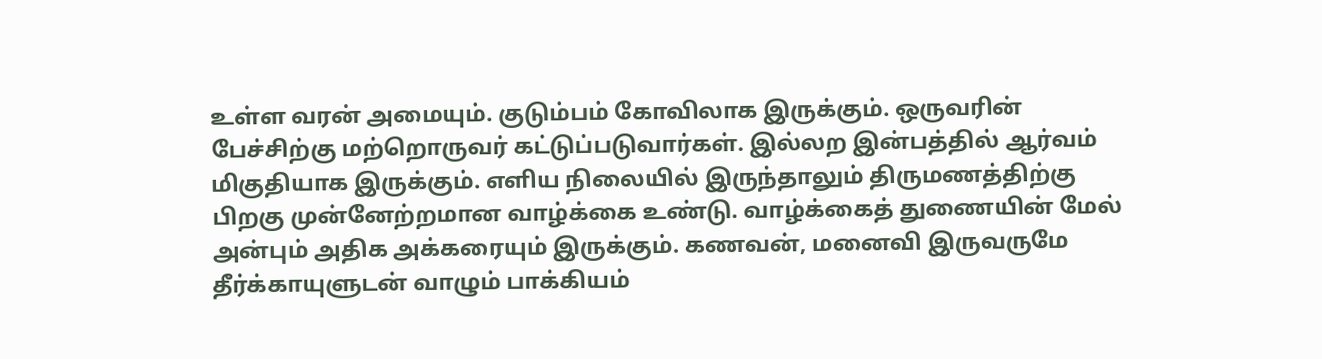உள்ள வரன் அமையும். குடும்பம் கோவிலாக இருக்கும். ஒருவரின் பேச்சிற்கு மற்றொருவர் கட்டுப்படுவார்கள். இல்லற இன்பத்தில் ஆர்வம் மிகுதியாக இருக்கும். எளிய நிலையில் இருந்தாலும் திருமணத்திற்கு பிறகு முன்னேற்றமான வாழ்க்கை உண்டு. வாழ்க்கைத் துணையின் மேல் அன்பும் அதிக அக்கரையும் இருக்கும். கணவன், மனைவி இருவருமே தீர்க்காயுளுடன் வாழும் பாக்கியம்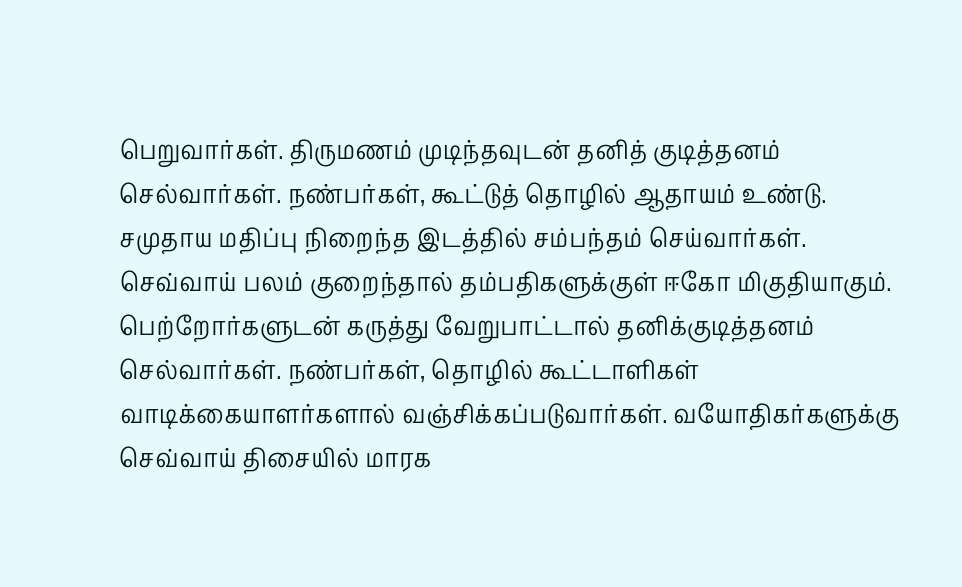பெறுவார்கள். திருமணம் முடிந்தவுடன் தனித் குடித்தனம் செல்வார்கள். நண்பர்கள், கூட்டுத் தொழில் ஆதாயம் உண்டு. சமுதாய மதிப்பு நிறைந்த இடத்தில் சம்பந்தம் செய்வார்கள். செவ்வாய் பலம் குறைந்தால் தம்பதிகளுக்குள் ஈகோ மிகுதியாகும். பெற்றோர்களுடன் கருத்து வேறுபாட்டால் தனிக்குடித்தனம் செல்வார்கள். நண்பர்கள், தொழில் கூட்டாளிகள் வாடிக்கையாளர்களால் வஞ்சிக்கப்படுவார்கள். வயோதிகர்களுக்கு செவ்வாய் திசையில் மாரக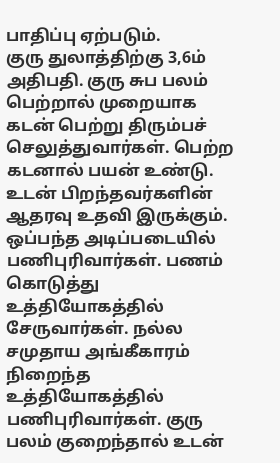பாதிப்பு ஏற்படும்.
குரு துலாத்திற்கு 3,6ம் அதிபதி. குரு சுப பலம் பெற்றால் முறையாக கடன் பெற்று திரும்பச் செலுத்துவார்கள். பெற்ற கடனால் பயன் உண்டு. உடன் பிறந்தவர்களின் ஆதரவு உதவி இருக்கும். ஒப்பந்த அடிப்படையில் பணிபுரிவார்கள். பணம் கொடுத்து உத்தியோகத்தில் சேருவார்கள். நல்ல சமுதாய அங்கீகாரம் நிறைந்த உத்தியோகத்தில் பணிபுரிவார்கள். குரு பலம் குறைந்தால் உடன்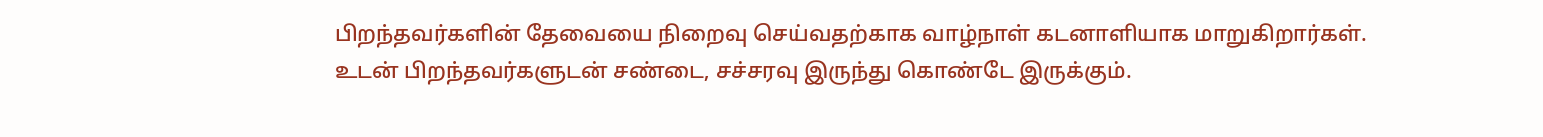பிறந்தவர்களின் தேவையை நிறைவு செய்வதற்காக வாழ்நாள் கடனாளியாக மாறுகிறார்கள்.
உடன் பிறந்தவர்களுடன் சண்டை, சச்சரவு இருந்து கொண்டே இருக்கும்.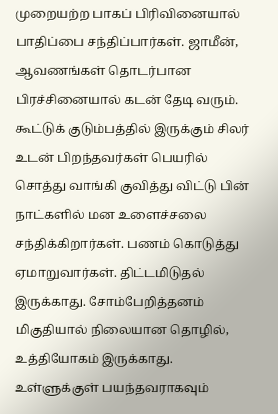முறையற்ற பாகப் பிரிவினையால் பாதிப்பை சந்திப்பார்கள். ஜாமீன், ஆவணங்கள் தொடர்பான பிரச்சினையால் கடன் தேடி வரும்.
கூட்டுக் குடும்பத்தில் இருக்கும் சிலர் உடன் பிறந்தவர்கள் பெயரில் சொத்து வாங்கி குவித்து விட்டு பின் நாட்களில் மன உளைச்சலை சந்திக்கிறார்கள். பணம் கொடுத்து ஏமாறுவார்கள். திட்டமிடுதல் இருக்காது. சோம்பேறித்தனம் மிகுதியால் நிலையான தொழில், உத்தியோகம் இருக்காது. உள்ளுக்குள் பயந்தவராகவும்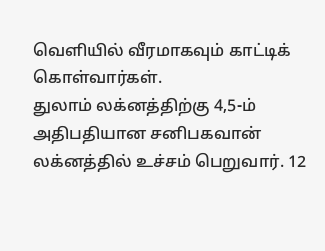வெளியில் வீரமாகவும் காட்டிக் கொள்வார்கள்.
துலாம் லக்னத்திற்கு 4,5-ம் அதிபதியான சனிபகவான் லக்னத்தில் உச்சம் பெறுவார். 12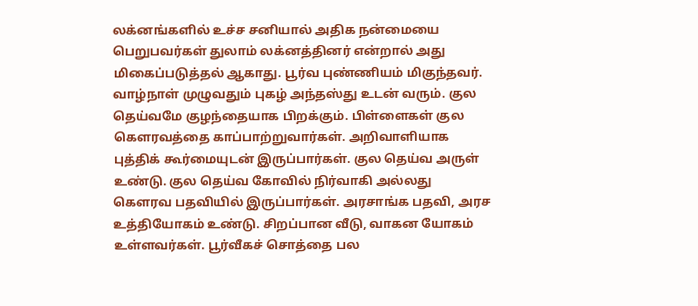லக்னங்களில் உச்ச சனியால் அதிக நன்மையை பெறுபவர்கள் துலாம் லக்னத்தினர் என்றால் அது மிகைப்படுத்தல் ஆகாது. பூர்வ புண்ணியம் மிகுந்தவர். வாழ்நாள் முழுவதும் புகழ் அந்தஸ்து உடன் வரும். குல தெய்வமே குழந்தையாக பிறக்கும். பிள்ளைகள் குல கெளரவத்தை காப்பாற்றுவார்கள். அறிவாளியாக புத்திக் கூர்மையுடன் இருப்பார்கள். குல தெய்வ அருள் உண்டு. குல தெய்வ கோவில் நிர்வாகி அல்லது கெளரவ பதவியில் இருப்பார்கள். அரசாங்க பதவி, அரச உத்தியோகம் உண்டு. சிறப்பான வீடு, வாகன யோகம் உள்ளவர்கள். பூர்வீகச் சொத்தை பல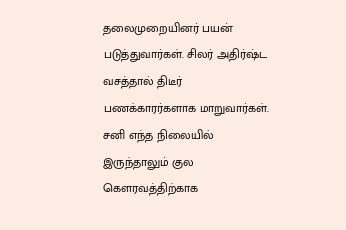தலைமுறையினர் பயன் படுத்துவார்கள். சிலர் அதிர்ஷ்ட வசத்தால் திடீர் பணக்காரர்களாக மாறுவார்கள். சனி எந்த நிலையில் இருந்தாலும் குல கெளரவத்திற்காக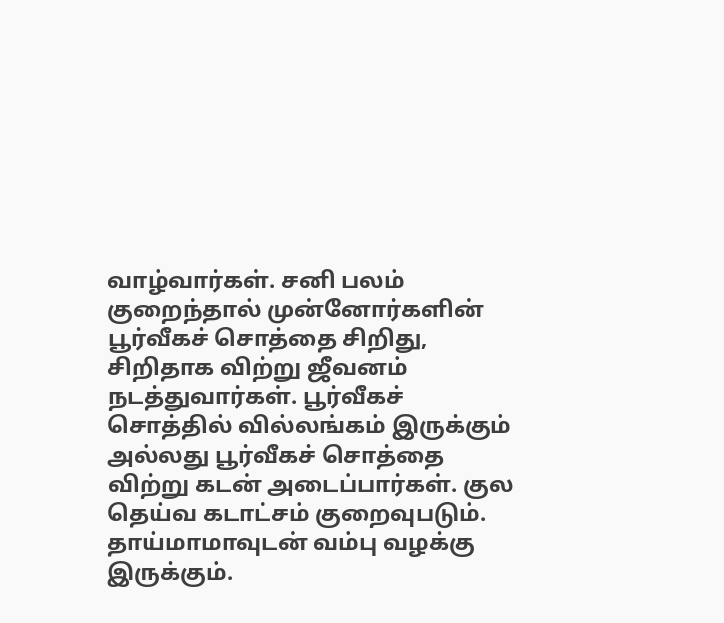வாழ்வார்கள். சனி பலம் குறைந்தால் முன்னோர்களின் பூர்வீகச் சொத்தை சிறிது, சிறிதாக விற்று ஜீவனம் நடத்துவார்கள். பூர்வீகச் சொத்தில் வில்லங்கம் இருக்கும் அல்லது பூர்வீகச் சொத்தை விற்று கடன் அடைப்பார்கள். குல தெய்வ கடாட்சம் குறைவுபடும். தாய்மாமாவுடன் வம்பு வழக்கு இருக்கும்.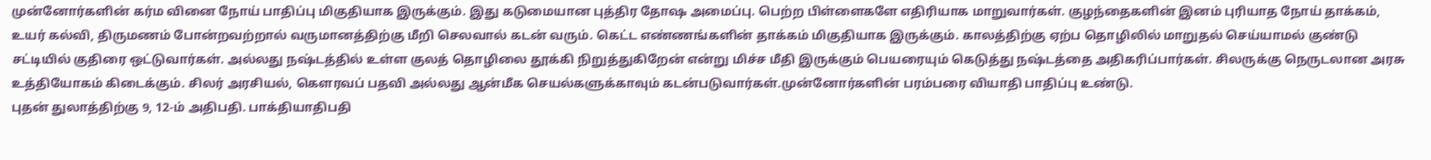முன்னோர்களின் கர்ம வினை நோய் பாதிப்பு மிகுதியாக இருக்கும். இது கடுமையான புத்திர தோஷ அமைப்பு. பெற்ற பிள்ளைகளே எதிரியாக மாறுவார்கள். குழந்தைகளின் இனம் புரியாத நோய் தாக்கம், உயர் கல்வி, திருமணம் போன்றவற்றால் வருமானத்திற்கு மீறி செலவால் கடன் வரும். கெட்ட எண்ணங்களின் தாக்கம் மிகுதியாக இருக்கும். காலத்திற்கு ஏற்ப தொழிலில் மாறுதல் செய்யாமல் குண்டு சட்டியில் குதிரை ஒட்டுவார்கள். அல்லது நஷ்டத்தில் உள்ள குலத் தொழிலை தூக்கி நிறுத்துகிறேன் என்று மிச்ச மீதி இருக்கும் பெயரையும் கெடுத்து நஷ்டத்தை அதிகரிப்பார்கள். சிலருக்கு நெருடலான அரசு உத்தியோகம் கிடைக்கும். சிலர் அரசியல், கெளரவப் பதவி அல்லது ஆன்மீக செயல்களுக்காவும் கடன்படுவார்கள்.முன்னோர்களின் பரம்பரை வியாதி பாதிப்பு உண்டு.
புதன் துலாத்திற்கு 9, 12-ம் அதிபதி. பாக்தியாதிபதி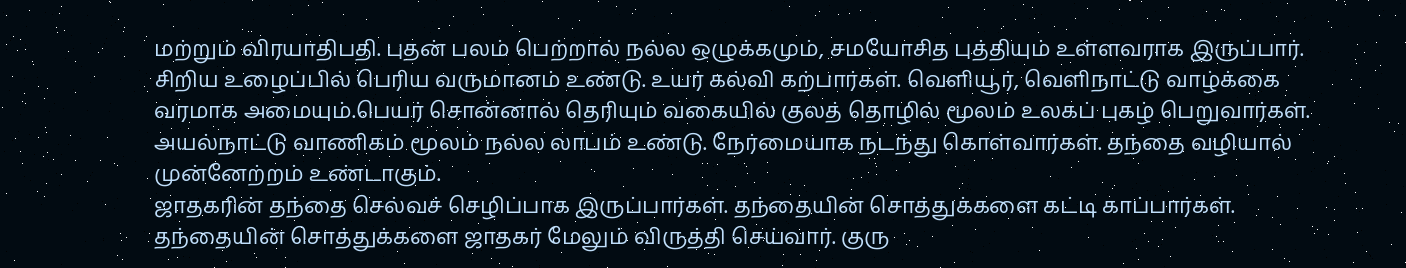மற்றும் விரயாதிபதி. புதன் பலம் பெற்றால் நல்ல ஒழுக்கமும், சமயோசித புத்தியும் உள்ளவராக இருப்பார். சிறிய உழைப்பில் பெரிய வருமானம் உண்டு. உயர் கல்வி கற்பார்கள். வெளியூர், வெளிநாட்டு வாழ்க்கை வரமாக அமையும்.பெயர் சொன்னால் தெரியும் வகையில் குலத் தொழில் மூலம் உலகப் புகழ் பெறுவார்கள். அயல்நாட்டு வாணிகம் மூலம் நல்ல லாபம் உண்டு. நேர்மையாக நடந்து கொள்வார்கள். தந்தை வழியால் முன்னேற்றம் உண்டாகும்.
ஜாதகரின் தந்தை செல்வச் செழிப்பாக இருப்பார்கள். தந்தையின் சொத்துக்களை கட்டி காப்பார்கள். தந்தையின் சொத்துக்களை ஜாதகர் மேலும் விருத்தி செய்வார். குரு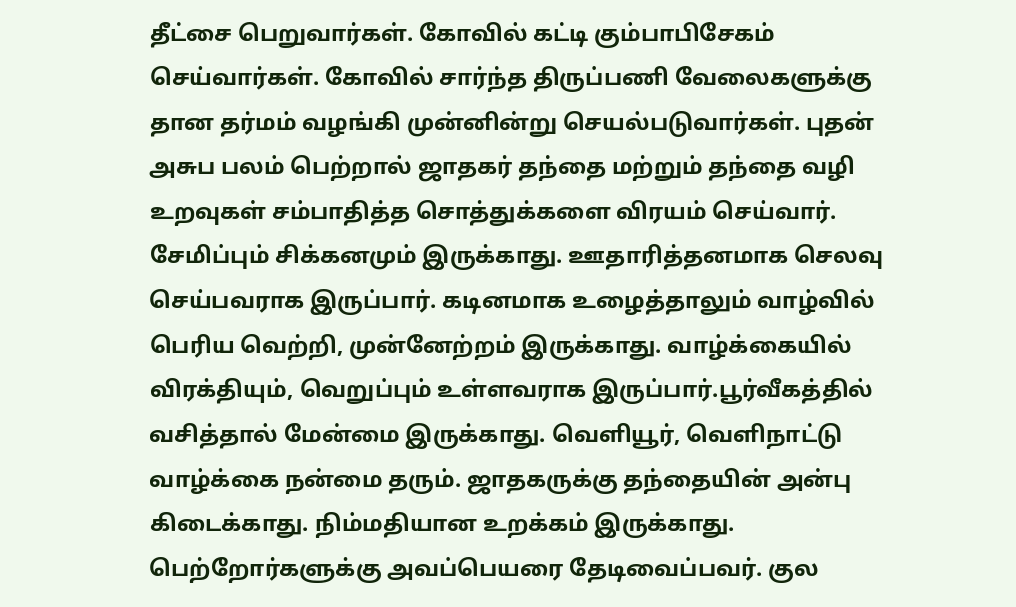தீட்சை பெறுவார்கள். கோவில் கட்டி கும்பாபிசேகம் செய்வார்கள். கோவில் சார்ந்த திருப்பணி வேலைகளுக்கு தான தர்மம் வழங்கி முன்னின்று செயல்படுவார்கள். புதன் அசுப பலம் பெற்றால் ஜாதகர் தந்தை மற்றும் தந்தை வழி உறவுகள் சம்பாதித்த சொத்துக்களை விரயம் செய்வார். சேமிப்பும் சிக்கனமும் இருக்காது. ஊதாரித்தனமாக செலவு செய்பவராக இருப்பார். கடினமாக உழைத்தாலும் வாழ்வில் பெரிய வெற்றி, முன்னேற்றம் இருக்காது. வாழ்க்கையில் விரக்தியும், வெறுப்பும் உள்ளவராக இருப்பார்.பூர்வீகத்தில் வசித்தால் மேன்மை இருக்காது. வெளியூர், வெளிநாட்டு வாழ்க்கை நன்மை தரும். ஜாதகருக்கு தந்தையின் அன்பு கிடைக்காது. நிம்மதியான உறக்கம் இருக்காது. பெற்றோர்களுக்கு அவப்பெயரை தேடிவைப்பவர். குல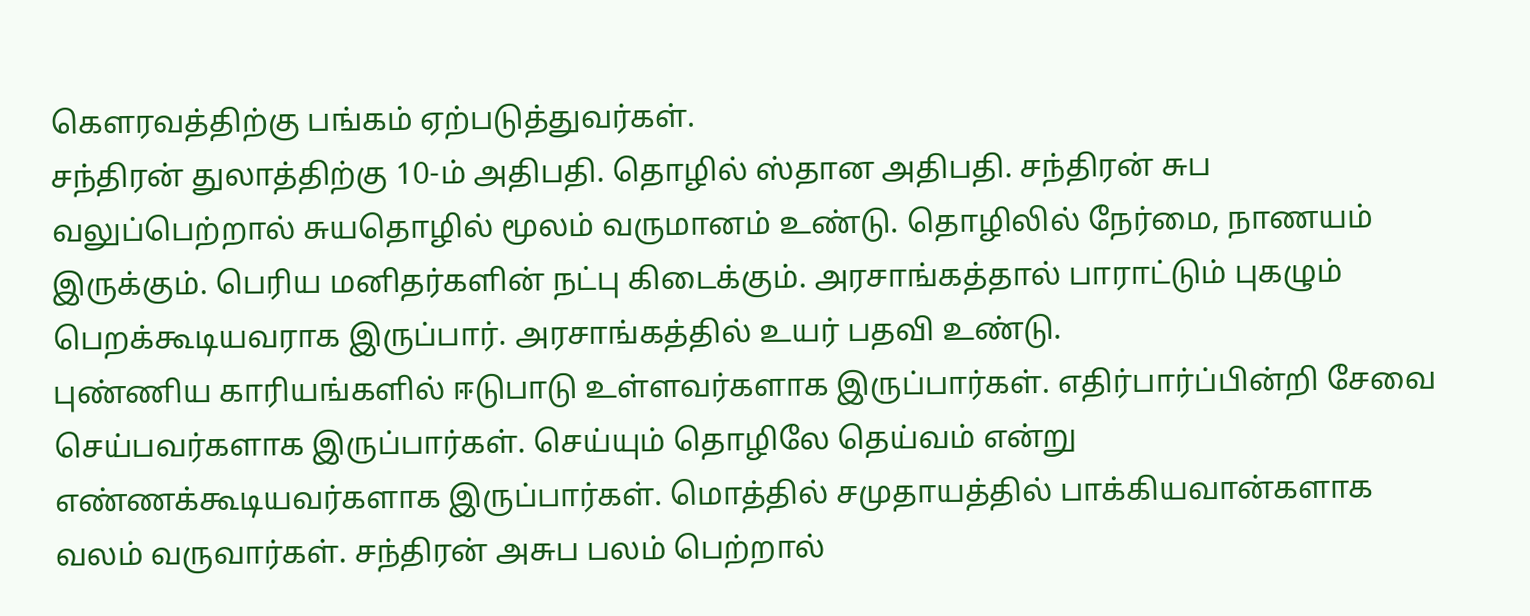கெளரவத்திற்கு பங்கம் ஏற்படுத்துவர்கள்.
சந்திரன் துலாத்திற்கு 10-ம் அதிபதி. தொழில் ஸ்தான அதிபதி. சந்திரன் சுப வலுப்பெற்றால் சுயதொழில் மூலம் வருமானம் உண்டு. தொழிலில் நேர்மை, நாணயம் இருக்கும். பெரிய மனிதர்களின் நட்பு கிடைக்கும். அரசாங்கத்தால் பாராட்டும் புகழும் பெறக்கூடியவராக இருப்பார். அரசாங்கத்தில் உயர் பதவி உண்டு.
புண்ணிய காரியங்களில் ஈடுபாடு உள்ளவர்களாக இருப்பார்கள். எதிர்பார்ப்பின்றி சேவை செய்பவர்களாக இருப்பார்கள். செய்யும் தொழிலே தெய்வம் என்று எண்ணக்கூடியவர்களாக இருப்பார்கள். மொத்தில் சமுதாயத்தில் பாக்கியவான்களாக வலம் வருவார்கள். சந்திரன் அசுப பலம் பெற்றால்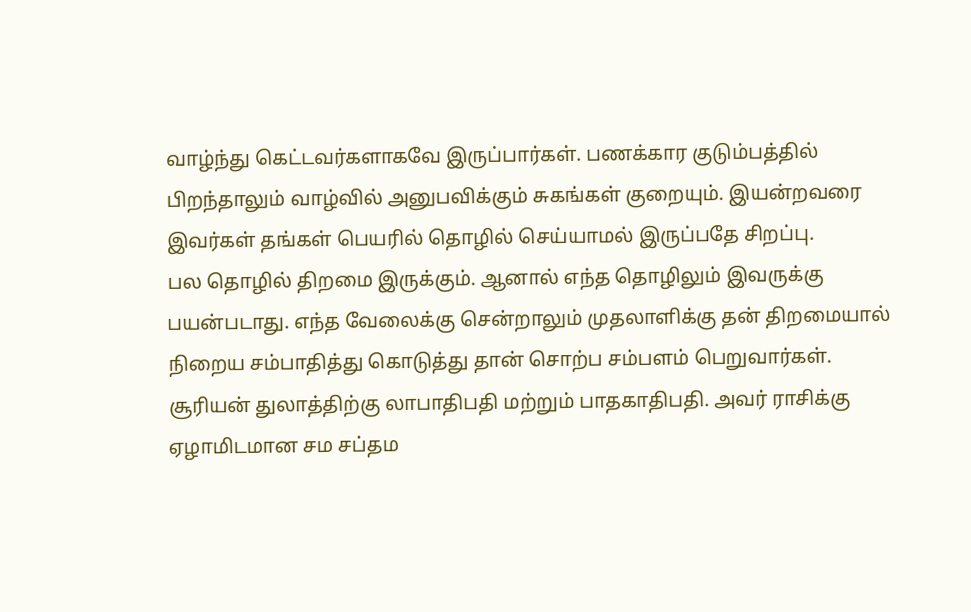வாழ்ந்து கெட்டவர்களாகவே இருப்பார்கள். பணக்கார குடும்பத்தில் பிறந்தாலும் வாழ்வில் அனுபவிக்கும் சுகங்கள் குறையும். இயன்றவரை இவர்கள் தங்கள் பெயரில் தொழில் செய்யாமல் இருப்பதே சிறப்பு.
பல தொழில் திறமை இருக்கும். ஆனால் எந்த தொழிலும் இவருக்கு பயன்படாது. எந்த வேலைக்கு சென்றாலும் முதலாளிக்கு தன் திறமையால் நிறைய சம்பாதித்து கொடுத்து தான் சொற்ப சம்பளம் பெறுவார்கள்.
சூரியன் துலாத்திற்கு லாபாதிபதி மற்றும் பாதகாதிபதி. அவர் ராசிக்கு ஏழாமிடமான சம சப்தம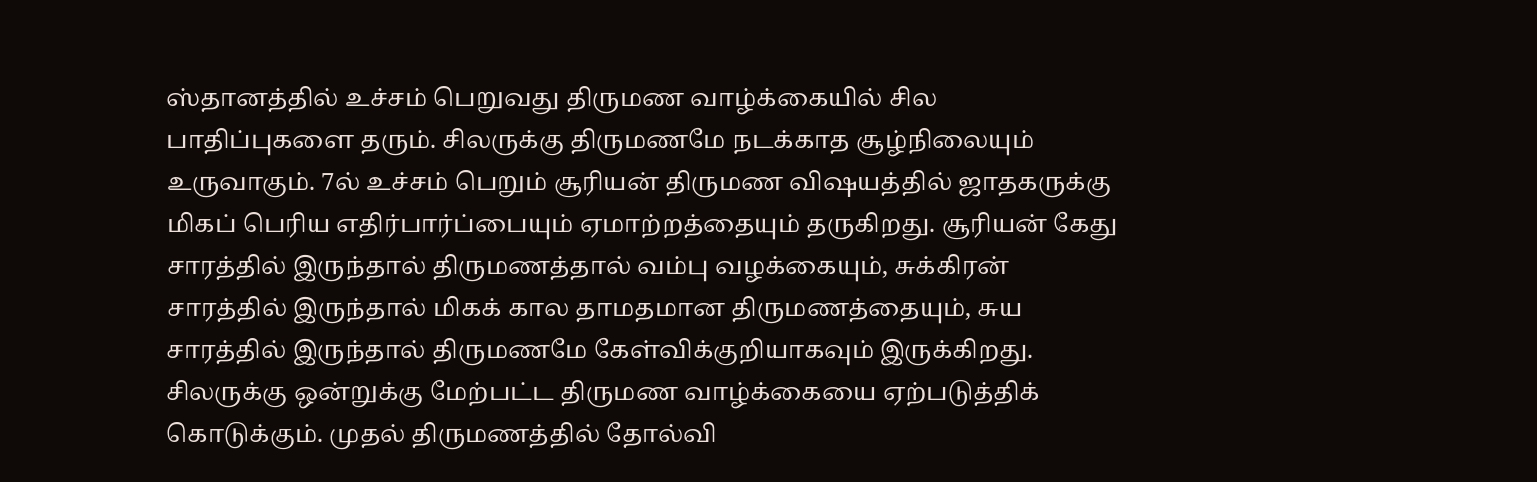ஸ்தானத்தில் உச்சம் பெறுவது திருமண வாழ்க்கையில் சில பாதிப்புகளை தரும். சிலருக்கு திருமணமே நடக்காத சூழ்நிலையும் உருவாகும். 7ல் உச்சம் பெறும் சூரியன் திருமண விஷயத்தில் ஜாதகருக்கு மிகப் பெரிய எதிர்பார்ப்பையும் ஏமாற்றத்தையும் தருகிறது. சூரியன் கேது சாரத்தில் இருந்தால் திருமணத்தால் வம்பு வழக்கையும், சுக்கிரன் சாரத்தில் இருந்தால் மிகக் கால தாமதமான திருமணத்தையும், சுய சாரத்தில் இருந்தால் திருமணமே கேள்விக்குறியாகவும் இருக்கிறது.
சிலருக்கு ஒன்றுக்கு மேற்பட்ட திருமண வாழ்க்கையை ஏற்படுத்திக் கொடுக்கும். முதல் திருமணத்தில் தோல்வி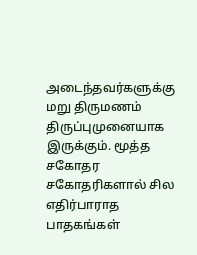அடைந்தவர்களுக்கு மறு திருமணம் திருப்புமுனையாக இருக்கும். மூத்த சகோதர சகோதரிகளால் சில எதிர்பாராத பாதகங்கள்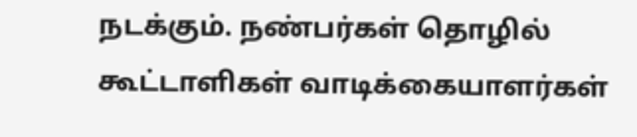நடக்கும். நண்பர்கள் தொழில் கூட்டாளிகள் வாடிக்கையாளர்கள்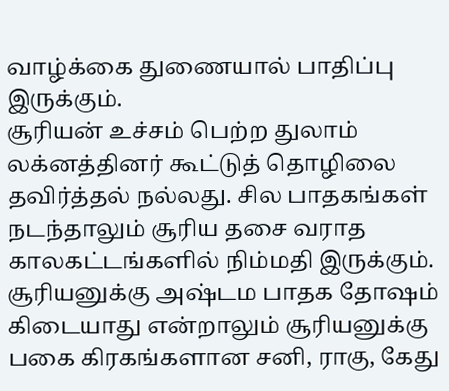வாழ்க்கை துணையால் பாதிப்பு இருக்கும்.
சூரியன் உச்சம் பெற்ற துலாம் லக்னத்தினர் கூட்டுத் தொழிலை தவிர்த்தல் நல்லது. சில பாதகங்கள் நடந்தாலும் சூரிய தசை வராத காலகட்டங்களில் நிம்மதி இருக்கும்.
சூரியனுக்கு அஷ்டம பாதக தோஷம் கிடையாது என்றாலும் சூரியனுக்கு பகை கிரகங்களான சனி, ராகு, கேது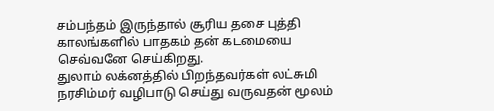சம்பந்தம் இருந்தால் சூரிய தசை புத்தி காலங்களில் பாதகம் தன் கடமையை செவ்வனே செய்கிறது.
துலாம் லக்னத்தில் பிறந்தவர்கள் லட்சுமி நரசிம்மர் வழிபாடு செய்து வருவதன் மூலம்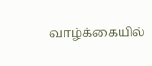வாழ்க்கையில்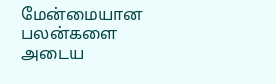மேன்மையான பலன்களை அடைய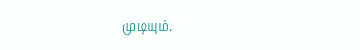முடியும்.